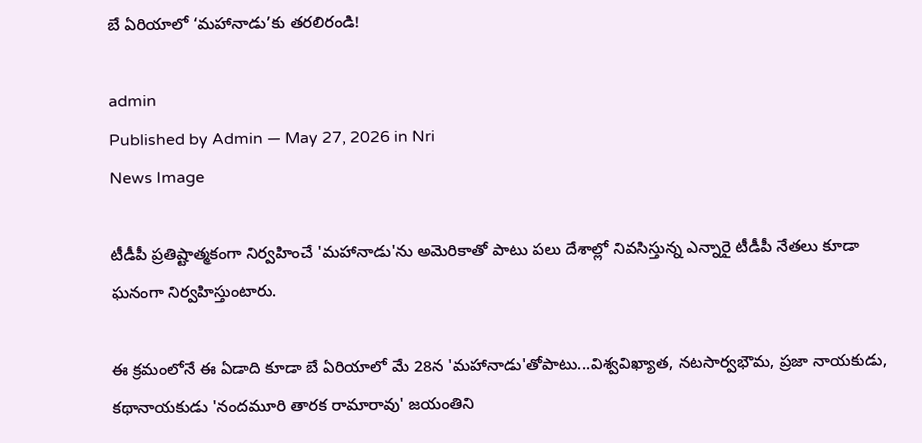బే ఏరియాలో ‘మహానాడు’కు తరలిరండి!

admin
Published by Admin — May 27, 2026 in Nri
News Image

టీడీపీ ప్రతిష్టాత్మకంగా నిర్వహించే 'మహానాడు'ను అమెరికాతో పాటు పలు దేశాల్లో నివసిస్తున్న ఎన్నారై టీడీపీ నేతలు కూడా ఘనంగా నిర్వహిస్తుంటారు.

ఈ క్రమంలోనే ఈ ఏడాది కూడా బే ఏరియాలో మే 28న 'మహానాడు'తోపాటు...విశ్వవిఖ్యాత, నటసార్వభౌమ, ప్రజా నాయకుడు, కథానాయకుడు 'నందమూరి తారక రామారావు' జయంతిని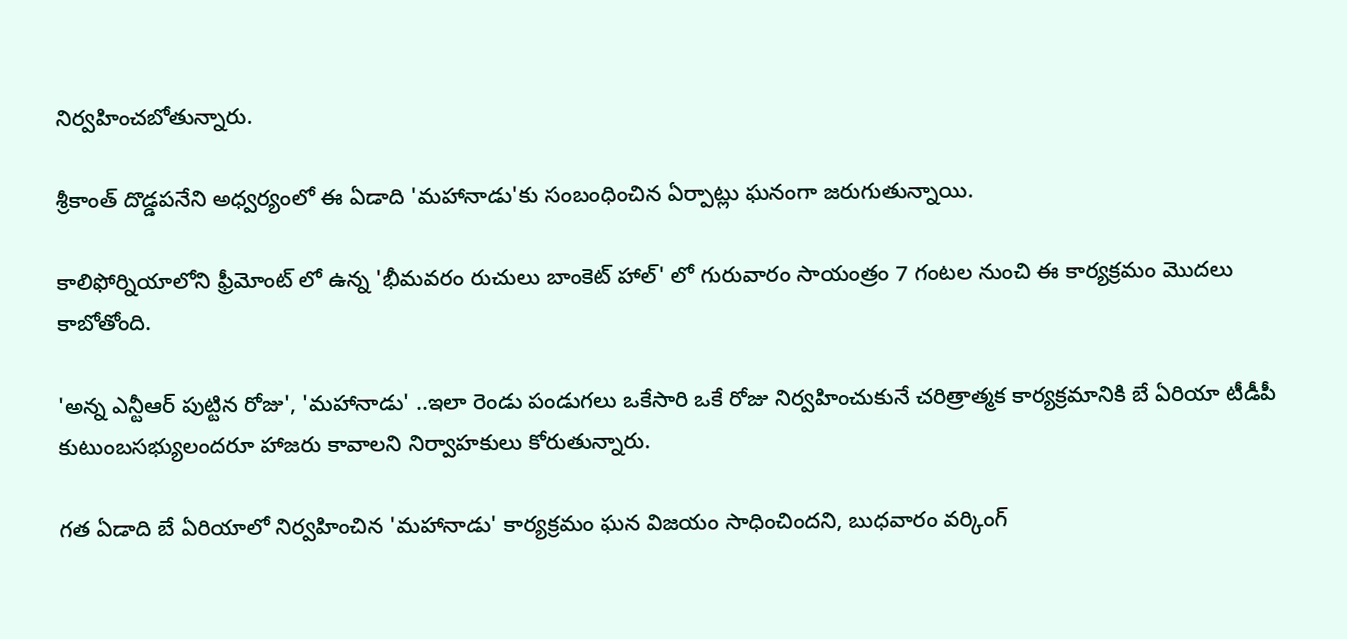నిర్వహించబోతున్నారు.

శ్రీకాంత్ దొడ్డపనేని అధ్వర్యంలో ఈ ఏడాది 'మహానాడు'కు సంబంధించిన ఏర్పాట్లు ఘనంగా జరుగుతున్నాయి.

కాలిఫోర్నియాలోని ఫ్రీమోంట్ లో ఉన్న 'భీమవరం రుచులు బాంకెట్ హాల్' లో గురువారం సాయంత్రం 7 గంటల నుంచి ఈ కార్యక్రమం మొదలు కాబోతోంది.

'అన్న ఎన్టీఆర్ పుట్టిన రోజు', 'మహానాడు' ..ఇలా రెండు పండుగలు ఒకేసారి ఒకే రోజు నిర్వహించుకునే చరిత్రాత్మక కార్యక్రమానికి బే ఏరియా టీడీపీ కుటుంబసభ్యులందరూ హాజరు కావాలని నిర్వాహకులు కోరుతున్నారు.

గత ఏడాది బే ఏరియాలో నిర్వహించిన 'మహానాడు' కార్యక్రమం ఘన విజయం సాధించిందని, బుధవారం వర్కింగ్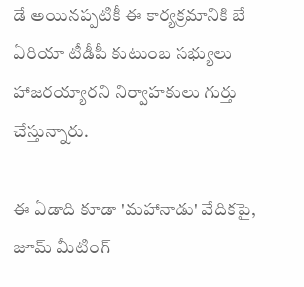డే అయినప్పటికీ ఈ కార్యక్రమానికి బే ఏరియా టీడీపీ కుటుంబ సభ్యులు హాజరయ్యారని నిర్వాహకులు గుర్తు చేస్తున్నారు.

ఈ ఏడాది కూడా 'మహానాడు' వేదికపై, జూమ్ మీటింగ్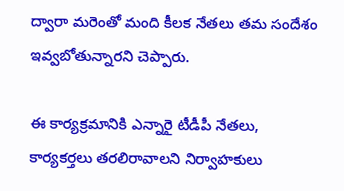ద్వారా మరెంతో మంది కీలక నేతలు తమ సందేశం ఇవ్వబోతున్నారని చెప్పారు.

ఈ కార్యక్రమానికి ఎన్నారై టీడీపీ నేతలు, కార్యకర్తలు తరలిరావాలని నిర్వాహకులు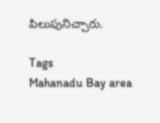పిలుపునిచ్చారు.

Tags
Mahanadu Bay area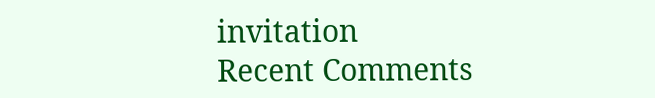invitation
Recent Comments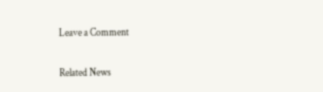Leave a Comment

Related News